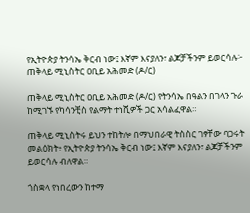የኢትዮጵያ ትንሳኤ ቅርብ ነው፤ እኛም እናያለን፣ ልጆቻችንም ይወርሳሉ፦ ጠቅላይ ሚኒስትር ዐቢይ አሕመድ (ዶ/ር)

ጠቅላይ ሚኒስትር ዐቢይ አሕመድ (ዶ/ር) የትንሳኤ በዓልን በገላን ጉራ ከሚገኙ የካሳንቺስ የልማት ተነሺዎች ጋር አሳልፈዋል።

ጠቅላይ ሚኒስትሩ ይህን ተከትሎ በማህበራዊ ትስስር ገፃቸው ባጋሩት መልዕክት፥ የኢትዮጵያ ትንሳኤ ቅርብ ነው፤ እኛም እናያለን፣ ልጆቻችንም ይወርሳሉ ብለዋል።

ጎስቋላ የነበረውን ከተማ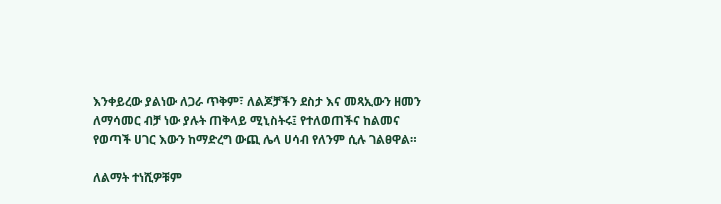እንቀይረው ያልነው ለጋራ ጥቅም፣ ለልጆቻችን ደስታ እና መጻኢውን ዘመን ለማሳመር ብቻ ነው ያሉት ጠቅላይ ሚኒስትሩ፤ የተለወጠችና ከልመና የወጣች ሀገር እውን ከማድረግ ውጪ ሌላ ሀሳብ የለንም ሲሉ ገልፀዋል።

ለልማት ተነሺዎቹም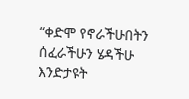“ቀድሞ የኖራችሁበትን ሰፈራችሁን ሄዳችሁ እንድታዩት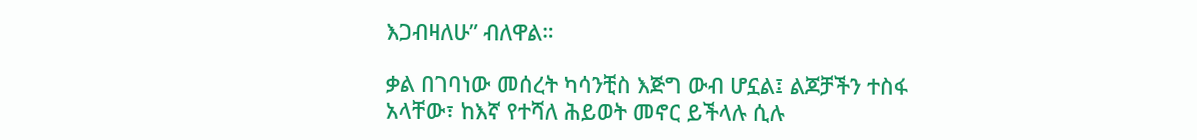እጋብዛለሁ” ብለዋል።

ቃል በገባነው መሰረት ካሳንቺስ እጅግ ውብ ሆኗል፤ ልጆቻችን ተስፋ አላቸው፣ ከእኛ የተሻለ ሕይወት መኖር ይችላሉ ሲሉ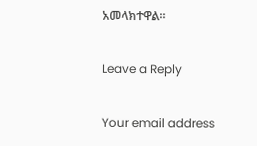አመላክተዋል።

Leave a Reply

Your email address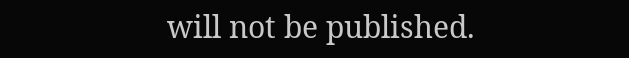will not be published.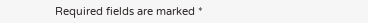Required fields are marked *